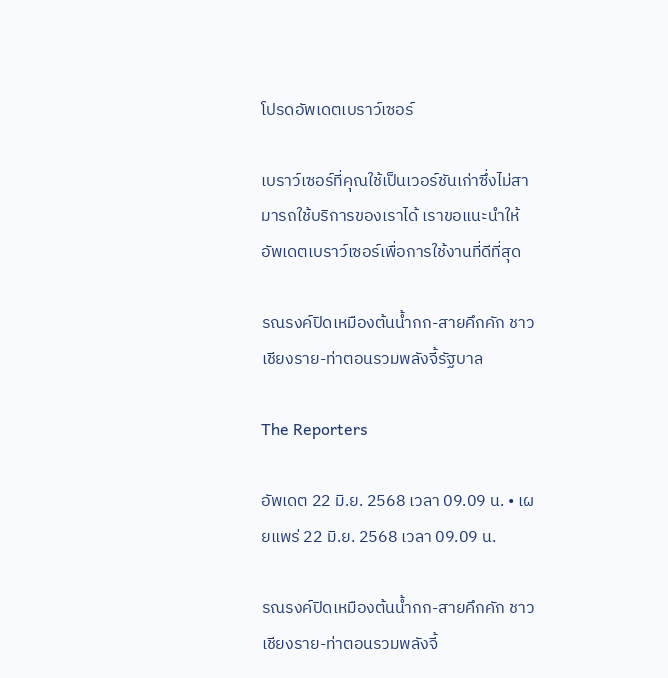โปรดอัพเดตเบราว์เซอร์

เบราว์เซอร์ที่คุณใช้เป็นเวอร์ชันเก่าซึ่งไม่สามารถใช้บริการของเราได้ เราขอแนะนำให้อัพเดตเบราว์เซอร์เพื่อการใช้งานที่ดีที่สุด

รณรงค์ปิดเหมืองต้นน้ำกก-สายคึกคัก ชาวเชียงราย-ท่าตอนรวมพลังจี้รัฐบาล

The Reporters

อัพเดต 22 มิ.ย. 2568 เวลา 09.09 น. • เผยแพร่ 22 มิ.ย. 2568 เวลา 09.09 น.

รณรงค์ปิดเหมืองต้นน้ำกก-สายคึกคัก ชาวเชียงราย-ท่าตอนรวมพลังจี้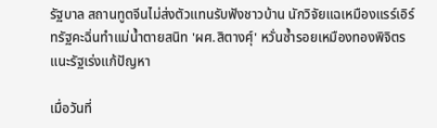รัฐบาล สถานทูตจีนไม่ส่งตัวแทนรับฟังชาวบ้าน นักวิจัยแฉเหมืองแรร์เอิร์ทรัฐคะฉิ่นทำแม่น้ำตายสนิท 'ผศ.สิตางศุ์' หวั่นซ้ำรอยเหมืองทองพิจิตร แนะรัฐเร่งแก้ปัญหา

เมื่อวันที่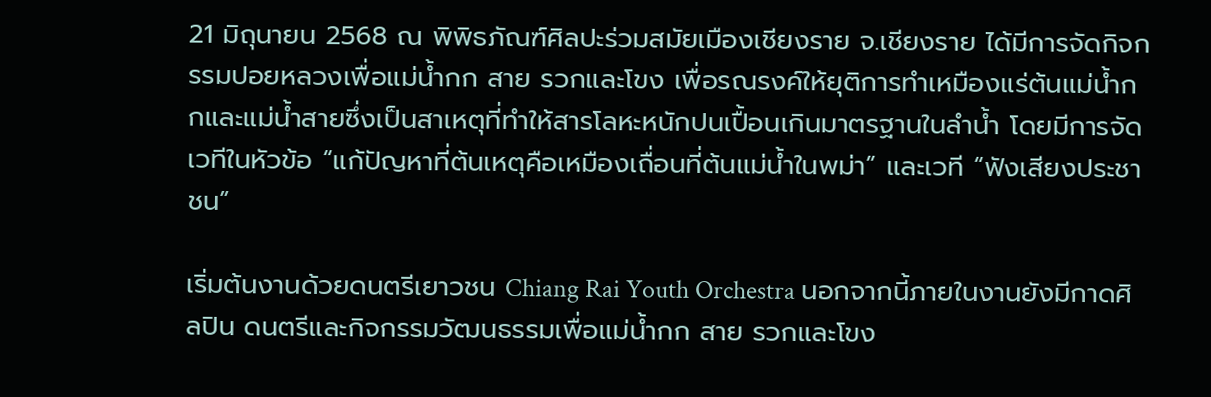21 มิถุนายน 2568 ณ พิพิธภัณฑ์ศิลปะร่วมสมัยเมืองเชียงราย จ.เชียงราย ได้มีการจัดกิจกรรมปอยหลวงเพื่อแม่น้ำกก สาย รวกและโขง เพื่อรณรงค์ให้ยุติการทำเหมืองแร่ต้นแม่น้ำกกและแม่น้ำสายซึ่งเป็นสาเหตุที่ทำให้สารโลหะหนักปนเปื้อนเกินมาตรฐานในลำน้ำ โดยมีการจัดเวทีในหัวข้อ “แก้ปัญหาที่ต้นเหตุคือเหมืองเถื่อนที่ต้นแม่น้ำในพม่า” และเวที “ฟังเสียงประชาชน”

เริ่มต้นงานด้วยดนตรีเยาวชน Chiang Rai Youth Orchestra นอกจากนี้ภายในงานยังมีกาดศิลปิน ดนตรีและกิจกรรมวัฒนธรรมเพื่อแม่น้ำกก สาย รวกและโขง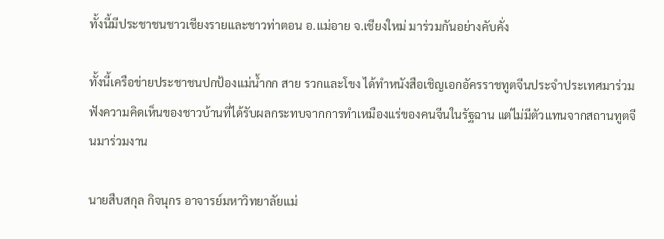ทั้งนี้มีประชาชนชาวเชียงรายและชาวท่าตอน อ.แม่อาย จ.เชียงใหม่ มาร่วมกันอย่างคับคั่ง

ทั้งนี้เครือข่ายประชาชนปกป้องแม่น้ำกก สาย รวกและโขง ได้ทำหนังสือเชิญเอกอัครราชทูตจีนประจำประเทศมาร่วมฟังความคิดเห็นของชาวบ้านที่ได้รับผลกระทบจากการทำเหมืองแร่ของคนจีนในรัฐฉาน แต่ไม่มีตัวแทนจากสถานทูตจีนมาร่วมงาน

นายสืบสกุล กิจนุกร อาจารย์มหาวิทยาลัยแม่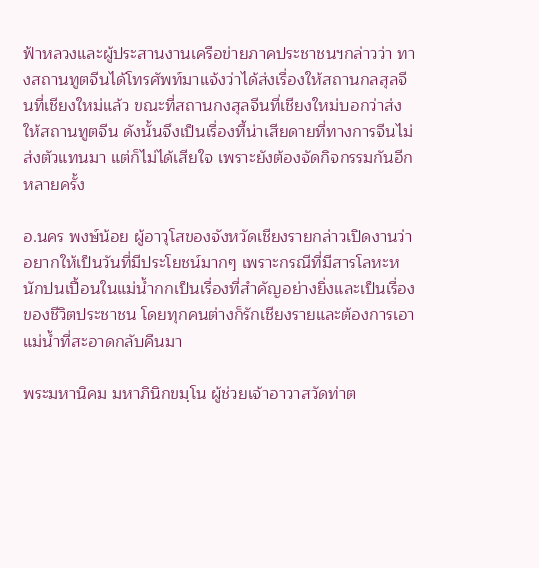ฟ้าหลวงและผู้ประสานงานเครือข่ายภาคประชาชนฯกล่าวว่า ทางสถานทูตจีนได้โทรศัพท์มาแจ้งว่าได้ส่งเรื่องให้สถานกลสุลจีนที่เชียงใหม่แล้ว ขณะที่สถานกงสุลจีนที่เชียงใหม่บอกว่าส่งให้สถานทูตจีน ดังนั้นจึงเป็นเรื่องที้น่าเสียดายที่ทางการจีนไม่ส่งตัวแทนมา แต่ก็ไม่ได้เสียใจ เพราะยังต้องจัดกิจกรรมกันอีกหลายครั้ง

อ.นคร พงษ์น้อย ผู้อาวุโสของจังหวัดเชียงรายกล่าวเปิดงานว่า อยากให้เป็นวันที่มีประโยชน์มากๆ เพราะกรณีที่มีสารโลหะหนักปนเปื้อนในแม่น้ำกกเป็นเรื่องที่สำคัญอย่างยิ่งและเป็นเรื่องของชีวิตประชาชน โดยทุกคนต่างก็รักเชียงรายและต้องการเอาแม่น้ำที่สะอาดกลับคืนมา

พระมหานิคม มหาภินิกขมฺโน ผู้ช่วยเจ้าอาวาสวัดท่าต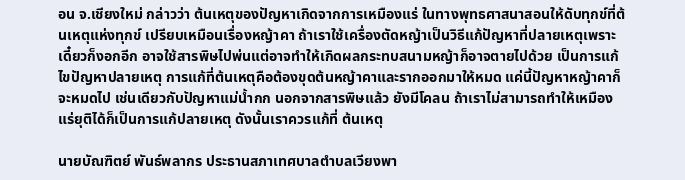อน จ.เชียงใหม่ กล่าวว่า ต้นเหตุของปัญหาเกิดจากการเหมืองแร่ ในทางพุทธศาสนาสอนให้ดับทุกข์ที่ต้นเหตุแห่งทุกข์ เปรียบเหมือนเรื่องหญ้าคา ถ้าเราใช้เครื่องตัดหญ้าเป็นวิธีแก้ปัญหาที่ปลายเหตุเพราะเดี๋ยวก็งอกอีก อาจใช้สารพิษไปพ่นแต่อาจทำให้เกิดผลกระทบสนามหญ้าก็อาจตายไปด้วย เป็นการแก้ไขปัญหาปลายเหตุ การแก้ที่ต้นเหตุคือต้องขุดต้นหญ้าคาและรากออกมาให้หมด แค่นี้ปัญหาหญ้าคาก็จะหมดไป เช่นเดียวกับปัญหาแม่น้ำกก นอกจากสารพิษแล้ว ยังมีโคลน ถ้าเราไม่สามารถทำให้เหมืองแร่ยุติได้ก็เป็นการแก้ปลายเหตุ ดังนั้นเราควรแก้ที่ ต้นเหตุ

นายบัณฑิตย์ พันธ์พลากร ประธานสภาเทศบาลตำบลเวียงพา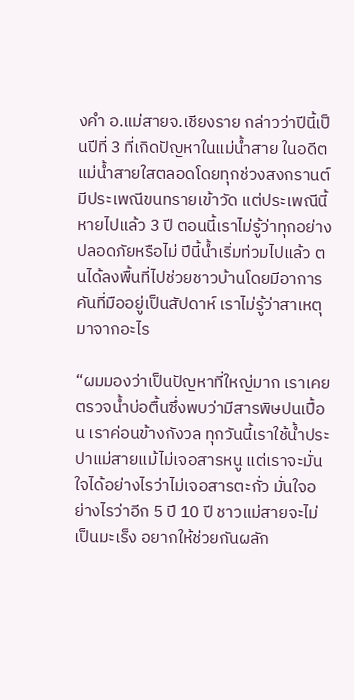งคำ อ.แม่สายจ.เชียงราย กล่าวว่าปีนี้เป็นปีที่ 3 ที่เกิดปัญหาในแม่น้ำสาย ในอดีตแม่น้ำสายใสตลอดโดยทุกช่วงสงกรานต์มีประเพณีขนทรายเข้าวัด แต่ประเพณีนี้หายไปแล้ว 3 ปี ตอนนี้เราไม่รู้ว่าทุกอย่างปลอดภัยหรือไม่ ปีนี้น้ำเริ่มท่วมไปแล้ว ตนได้ลงพื้นที่ไปช่วยชาวบ้านโดยมีอาการคันที่มืออยู่เป็นสัปดาห์ เราไม่รู้ว่าสาเหตุมาจากอะไร

“ผมมองว่าเป็นปัญหาที่ใหญ่มาก เราเคยตรวจน้ำบ่อตื้นซึ่งพบว่ามีสารพิษปนเปื้อน เราค่อนข้างกังวล ทุกวันนี้เราใช้น้ำประปาแม่สายแม้ไม่เจอสารหนู แต่เราจะมั่นใจได้อย่างไรว่าไม่เจอสารตะกั่ว มั่นใจอย่างไรว่าอีก 5 ปี 10 ปี ชาวแม่สายจะไม่เป็นมะเร็ง อยากให้ช่วยกันผลัก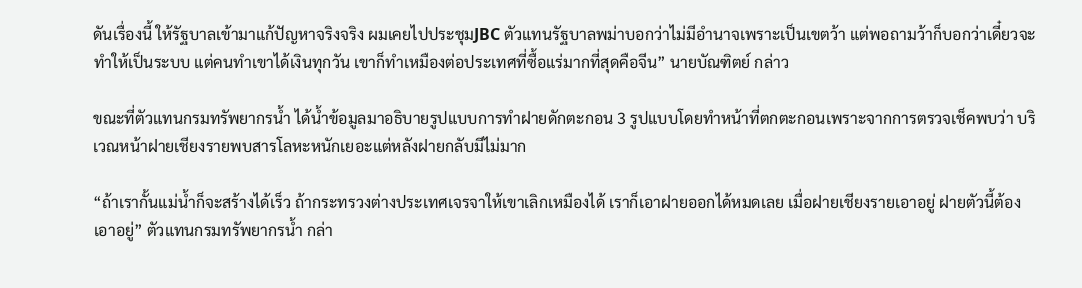ดันเรื่องนี้ ให้รัฐบาลเข้ามาแก้ปัญหาจริงจริง ผมเคยไปประชุมJBC ตัวแทนรัฐบาลพม่าบอกว่าไม่มีอำนาจเพราะเป็นเขตว้า แต่พอถามว้าก็บอกว่าเดี๋ยวจะทำให้เป็นระบบ แต่คนทำเขาได้เงินทุกวัน เขาก็ทำเหมืองต่อประเทศที่ซื้อแร่มากที่สุดคือจีน” นายบัณฑิตย์ กล่าว

ขณะที่ตัวแทนกรมทรัพยากรน้ำ ได้น้ำข้อมูลมาอธิบายรูปแบบการทำฝายดักตะกอน 3 รูปแบบโดยทำหน้าที่ตกตะกอนเพราะจากการตรวจเช็คพบว่า บริเวณหน้าฝายเชียงรายพบสารโลหะหนักเยอะแต่หลังฝายกลับมีไม่มาก

“ถ้าเรากั้นแม่น้ำก็จะสร้างได้เร็ว ถ้ากระทรวงต่างประเทศเจรจาให้เขาเลิกเหมืองได้ เราก็เอาฝายออกได้หมดเลย เมื่อฝายเชียงรายเอาอยู่ ฝายตัวนี้ต้องเอาอยู่” ตัวแทนกรมทรัพยากรน้ำ กล่า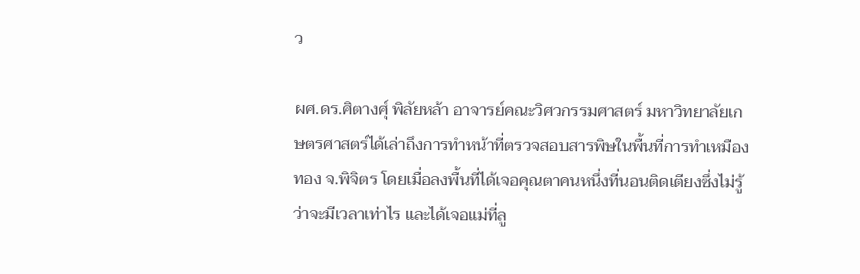ว

ผศ.ดร.ศิตางศุ์ พิลัยหล้า อาจารย์คณะวิศวกรรมศาสตร์ มหาวิทยาลัยเกษตรศาสตร์ได้เล่าถึงการทำหน้าที่ตรวจสอบสารพิษในพื้นที่การทำเหมืองทอง จ.พิจิตร โดยเมื่อลงพื้นที่ได้เจอคุณตาคนหนึ่งที่นอนติดเตียงซึ่งไม่รู้ว่าจะมีเวลาเท่าไร และได้เจอแม่ที่ลู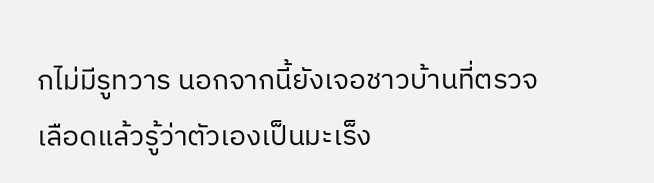กไม่มีรูทวาร นอกจากนี้ยังเจอชาวบ้านที่ตรวจเลือดแล้วรู้ว่าตัวเองเป็นมะเร็ง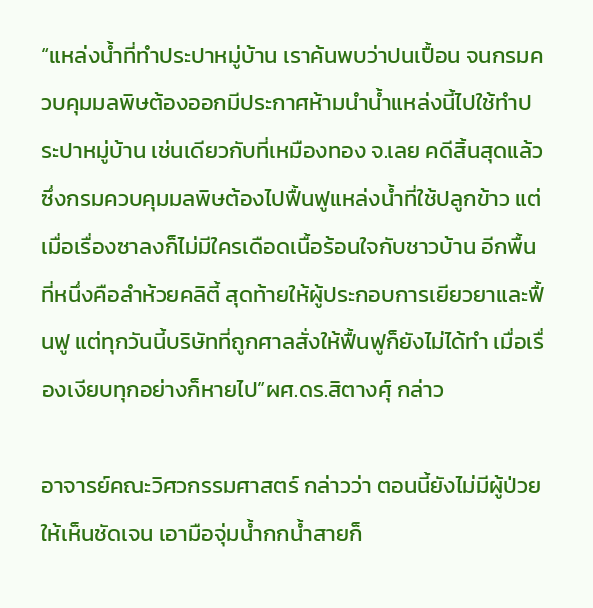“แหล่งน้ำที่ทำประปาหมู่บ้าน เราค้นพบว่าปนเปื้อน จนกรมควบคุมมลพิษต้องออกมีประกาศห้ามนำน้ำแหล่งนี้ไปใช้ทำประปาหมู่บ้าน เช่นเดียวกับที่เหมืองทอง จ.เลย คดีสิ้นสุดแล้วซึ่งกรมควบคุมมลพิษต้องไปฟื้นฟูแหล่งน้ำที่ใช้ปลูกข้าว แต่เมื่อเรื่องซาลงก็ไม่มีใครเดือดเนื้อร้อนใจกับชาวบ้าน อีกพื้นที่หนึ่งคือลำห้วยคลิตี้ สุดท้ายให้ผู้ประกอบการเยียวยาและฟื้นฟู แต่ทุกวันนี้บริษัทที่ถูกศาลสั่งให้ฟื้นฟูก็ยังไม่ได้ทำ เมื่อเรื่องเงียบทุกอย่างก็หายไป”ผศ.ดร.สิตางศุ์ กล่าว

อาจารย์คณะวิศวกรรมศาสตร์ กล่าวว่า ตอนนี้ยังไม่มีผู้ป่วยให้เห็นชัดเจน เอามือจุ่มน้ำกกน้ำสายก็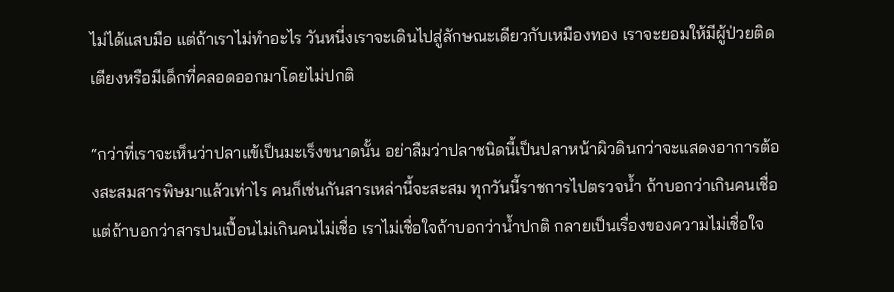ไม่ได้แสบมือ แต่ถ้าเราไม่ทำอะไร วันหนี่งเราจะเดินไปสู่ลักษณะเดียวกับเหมืองทอง เราจะยอมให้มีผู้ป่วยติดเตียงหรือมีเด็กที่คลอดออกมาโดยไม่ปกติ

“กว่าที่เราจะเห็นว่าปลาแข้เป็นมะเร็งขนาดนั้น อย่าลืมว่าปลาชนิดนี้เป็นปลาหน้าผิวดินกว่าจะแสดงอาการต้องสะสมสารพิษมาแล้วเท่าไร คนก็เช่นกันสารเหล่านี้จะสะสม ทุกวันนี้ราชการไปตรวจน้ำ ถ้าบอกว่าเกินคนเชื่อ แต่ถ้าบอกว่าสารปนเปื้อนไม่เกินคนไม่เชื่อ เราไม่เชื่อใจถ้าบอกว่าน้ำปกติ กลายเป็นเรื่องของความไม่เชื่อใจ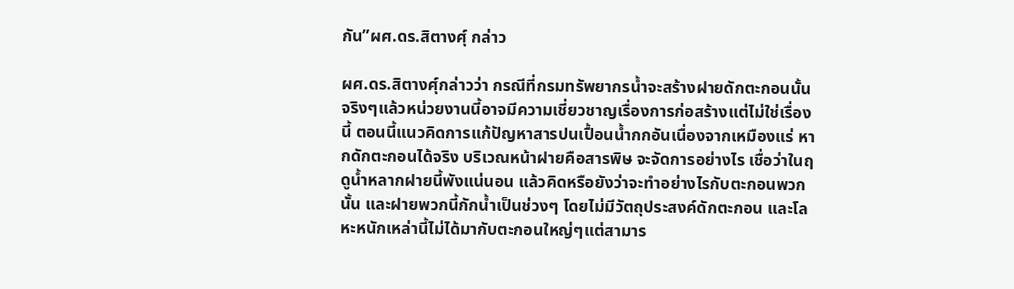กัน”ผศ.ดร.สิตางศุ์ กล่าว

ผศ.ดร.สิตางศุ์กล่าวว่า กรณีที่กรมทรัพยากรน้ำจะสร้างฝายดักตะกอนนั้น จริงๆแล้วหน่วยงานนี้อาจมีความเชี่ยวชาญเรื่องการก่อสร้างแต่ไม่ใช่เรื่องนี้ ตอนนี้แนวคิดการแก้ปัญหาสารปนเปื้อนน้ำกกอันเนื่องจากเหมืองแร่ หากดักตะกอนได้จริง บริเวณหน้าฝายคือสารพิษ จะจัดการอย่างไร เชื่อว่าในฤดูน้ำหลากฝายนี้พังแน่นอน แล้วคิดหรือยังว่าจะทำอย่างไรกับตะกอนพวกนั้น และฝายพวกนี้กักน้ำเป็นช่วงๆ โดยไม่มีวัตถุประสงค์ดักตะกอน และโลหะหนักเหล่านี้ไม่ได้มากับตะกอนใหญ่ๆแต่สามาร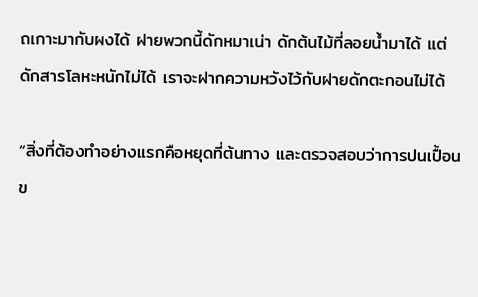ถเกาะมากับผงได้ ฝายพวกนี้ดักหมาเน่า ดักต้นไม้ที่ลอยน้ำมาได้ แต่ดักสารโลหะหนักไม่ได้ เราจะฝากความหวังไว้กับฝายดักตะกอนไม่ได้

“สิ่งที่ต้องทำอย่างแรกคือหยุดที่ต้นทาง และตรวจสอบว่าการปนเปื้อนข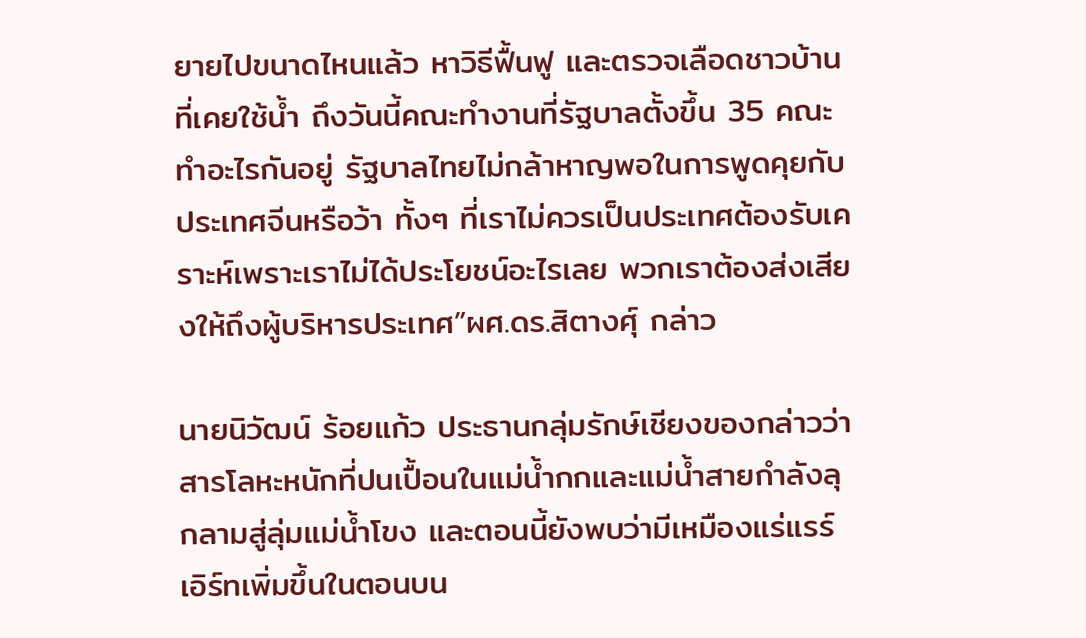ยายไปขนาดไหนแล้ว หาวิธีฟื้นฟู และตรวจเลือดชาวบ้านที่เคยใช้น้ำ ถึงวันนี้คณะทำงานที่รัฐบาลตั้งขึ้น 35 คณะ ทำอะไรกันอยู่ รัฐบาลไทยไม่กล้าหาญพอในการพูดคุยกับประเทศจีนหรือว้า ทั้งๆ ที่เราไม่ควรเป็นประเทศต้องรับเคราะห์เพราะเราไม่ได้ประโยชน์อะไรเลย พวกเราต้องส่งเสียงให้ถึงผู้บริหารประเทศ”ผศ.ดร.สิตางศุ์ กล่าว

นายนิวัฒน์ ร้อยแก้ว ประธานกลุ่มรักษ์เชียงของกล่าวว่า สารโลหะหนักที่ปนเปื้อนในแม่น้ำกกและแม่น้ำสายกำลังลุกลามสู่ลุ่มแม่น้ำโขง และตอนนี้ยังพบว่ามีเหมืองแร่แรร์เอิร์ทเพิ่มขึ้นในตอนบน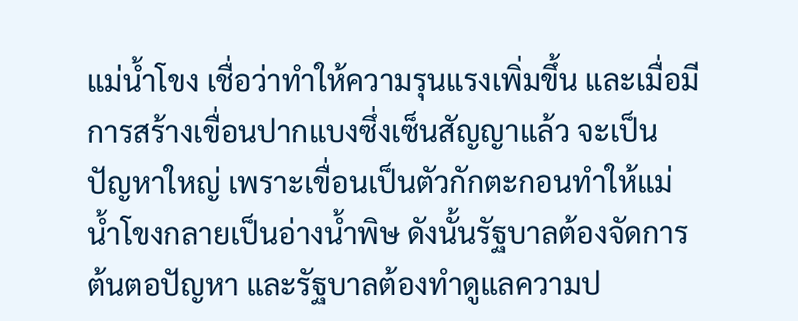แม่น้ำโขง เชื่อว่าทำให้ความรุนแรงเพิ่มขึ้น และเมื่อมีการสร้างเขื่อนปากแบงซึ่งเซ็นสัญญาแล้ว จะเป็นปัญหาใหญ่ เพราะเขื่อนเป็นตัวกักตะกอนทำให้แม่น้ำโขงกลายเป็นอ่างน้ำพิษ ดังนั้นรัฐบาลต้องจัดการต้นตอปัญหา และรัฐบาลต้องทำดูแลความป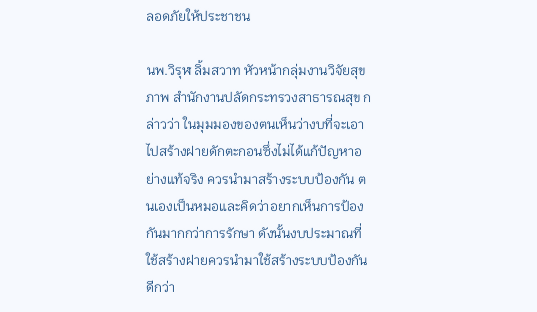ลอดภัยให้ประชาชน

นพ.วิรุฬ ลิ้มสวาท หัวหน้ากลุ่มงานวิจัยสุขภาพ สำนักงานปลัดกระทรวงสาธารณสุข กล่าวว่า ในมุมมองของตนเห็นว่างบที่จะเอาไปสร้างฝายดักตะกอนซึ่งไม่ได้แก้ปัญหาอย่างแท้จริง ควรนำมาสร้างระบบป้องกัน ตนเองเป็นหมอและคิดว่าอยากเห็นการป้องกันมากกว่าการรักษา ดังนั้นงบประมาณที่ใช้สร้างฝายควรนำมาใช้สร้างระบบป้องกันดีกว่า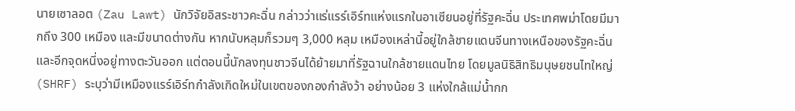นายเซาลอต (Zau Lawt) นักวิจัยอิสระชาวคะฉิ่น กล่าวว่าแร่แรร์เอิร์ทแห่งแรกในอาเซียนอยู่ที่รัฐคะฉิ่น ประเทศพม่าโดยมีมากถึง 300 เหมือง และมีขนาดต่างกัน หากนับหลุมก็รวมๆ 3,000 หลุม เหมืองเหล่านี้อยู่ใกล้ชายแดนจีนทางเหนือของรัฐคะฉิ่นและอีกจุดหนึ่งอยู่ทางตะวันออก แต่ตอนนี้นักลงทุนชาวจีนได้ย้ายมาที่รัฐฉานใกล้ชายแดนไทย โดยมูลนิธิสิทธิมนุษยชนไทใหญ่ (SHRF) ระบุว่ามีเหมืองแรร์เอิร์ทกำลังเกิดใหม่ในเขตของกองกำลังว้า อย่างน้อย 3 แห่งใกล้แม่น้ำกก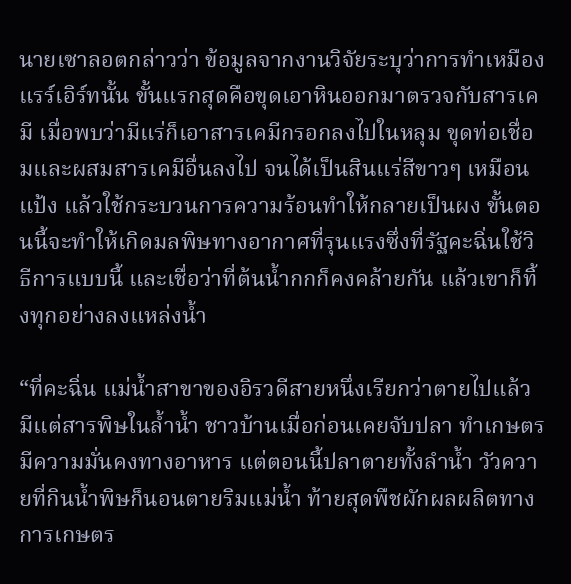นายเซาลอตกล่าวว่า ข้อมูลจากงานวิจัยระบุว่าการทำเหมืองแรร์เอิร์ทนั้น ขั้นแรกสุดคือขุดเอาหินออกมาตรวจกับสารเคมี เมื่อพบว่ามีแร่ก็เอาสารเคมีกรอกลงไปในหลุม ขุดท่อเชื่อมและผสมสารเคมีอื่นลงไป จนได้เป็นสินแร่สีขาวๆ เหมือนแป้ง แล้วใช้กระบวนการความร้อนทำให้กลายเป็นผง ขั้นตอนนี้จะทำให้เกิดมลพิษทางอากาศที่รุนแรงซึ่งที่รัฐคะฉิ่นใช้วิธีการแบบนี้ และเชื่อว่าที่ต้นน้ำกกก็คงคล้ายกัน แล้วเขาก็ทิ้งทุกอย่างลงแหล่งน้ำ

“ที่คะฉิ่น แม่น้ำสาขาของอิรวดีสายหนึ่งเรียกว่าตายไปแล้ว มีแต่สารพิษในล้ำน้ำ ชาวบ้านเมื่อก่อนเคยจับปลา ทำเกษตร มีความมั่นคงทางอาหาร แต่ตอนนี้ปลาตายทั้งลำน้ำ วัวควายที่กินน้ำพิษก็นอนตายริมแม่น้ำ ท้ายสุดพืชผักผลผลิตทางการเกษตร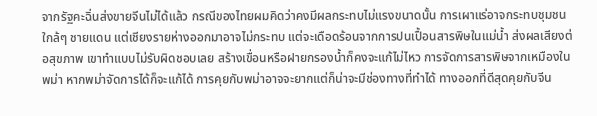จากรัฐคะฉิ่นส่งขายจีนไม่ได้แล้ว กรณีของไทยผมคิดว่าคงมีผลกระทบไม่แรงขนาดนั้น การเผาแร่อาจกระทบชุมชนใกล้ๆ ชายแดน แต่เชียงรายห่างออกมาอาจไม่กระทบ แต่จะเดือดร้อนจากการปนเปื้อนสารพิษในแม่น้ำ ส่งผลเสียงต่อสุขภาพ เขาทำแบบไม่รับผิดชอบเลย สร้างเขื่อนหรือฝายกรองน้ำก็คงจะแก้ไม่ไหว การจัดการสารพิษจากเหมืองในพม่า หากพม่าจัดการได้ก็จะแก้ได้ การคุยกับพม่าอาจจะยากแต่ก็น่าจะมีช่องทางที่ทำได้ ทางออกที่ดีสุดคุยกับจีน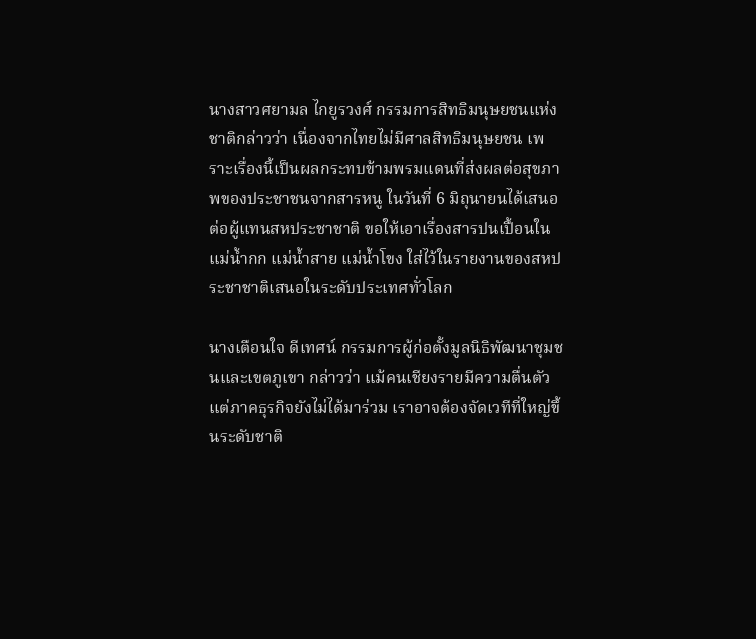นางสาวศยามล ไกยูรวงศ์ กรรมการสิทธิมนุษยชนแห่งชาติกล่าวว่า เนื่องจากไทยไม่มีศาลสิทธิมนุษยชน เพราะเรื่องนี้เป็นผลกระทบข้ามพรมแดนที่ส่งผลต่อสุขภาพของประชาชนจากสารหนู ในวันที่ 6 มิถุนายนได้เสนอต่อผู้แทนสหประชาชาติ ขอให้เอาเรื่องสารปนเปื้อนในแม่น้ำกก แม่น้ำสาย แม่น้ำโขง ใส่ไว้ในรายงานของสหประชาชาติเสนอในระดับประเทศทั่วโลก

นางเตือนใจ ดีเทศน์ กรรมการผู้ก่อตั้งมูลนิธิพัฒนาชุมชนและเขตภูเขา กล่าวว่า แม้คนเชียงรายมีความตื่นตัวแต่ภาคธุรกิจยังไม่ได้มาร่วม เราอาจต้องจัดเวทีที่ใหญ่ขึ้นระดับชาติ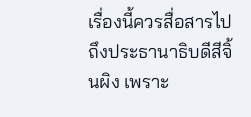เรื่องนี้ควรสื่อสารไปถึงประธานาธิบดีสีจิ้นผิง เพราะ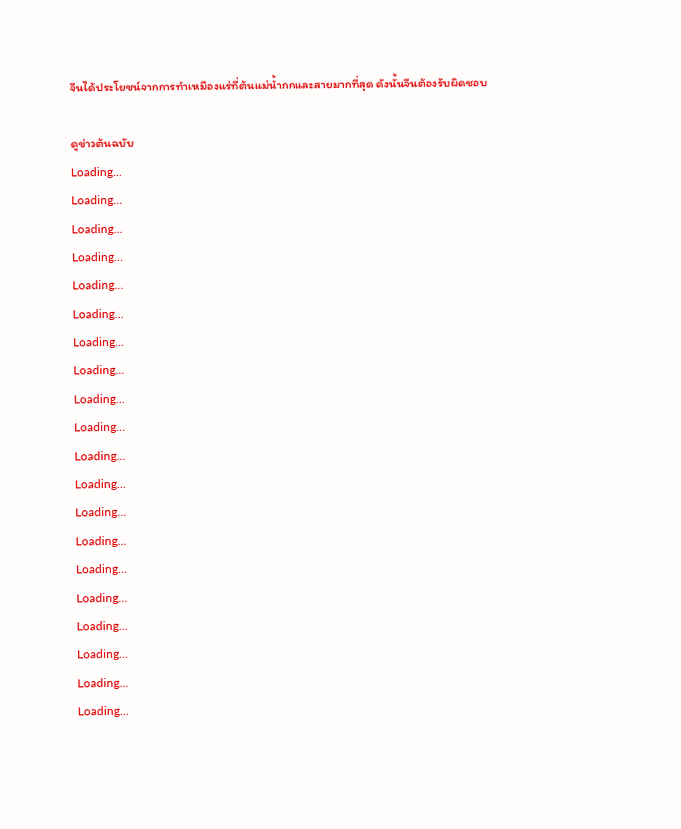จีนได้ประโยชน์จากการทำเหมืองแร่ที่ต้นแม่น้ำกกและสายมากที่สุด ดังนั้นจีนต้องรับผิดชอบ

ดูข่าวต้นฉบับ
Loading...
Loading...
Loading...
Loading...
Loading...
Loading...
Loading...
Loading...
Loading...
Loading...
Loading...
Loading...
Loading...
Loading...
Loading...
Loading...
Loading...
Loading...
Loading...
Loading...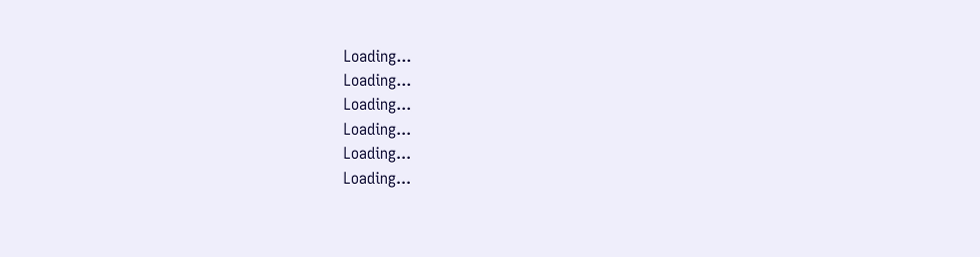Loading...
Loading...
Loading...
Loading...
Loading...
Loading...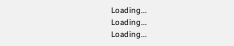Loading...
Loading...
Loading...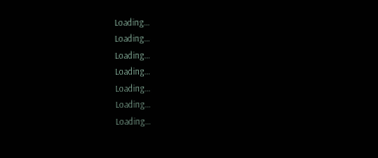Loading...
Loading...
Loading...
Loading...
Loading...
Loading...
Loading...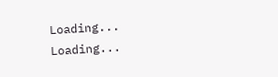Loading...
Loading...